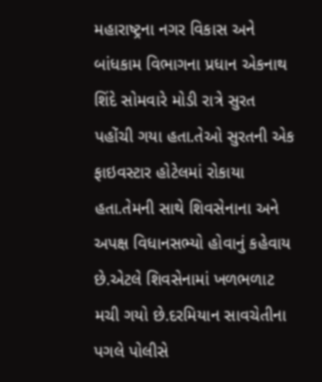મહારાષ્ટ્રના નગર વિકાસ અને બાંધકામ વિભાગના પ્રધાન એકનાથ શિંદે સોમવારે મોડી રાત્રે સુરત પહોંચી ગયા હતા.તેઓ સુરતની એક ફાઇવસ્ટાર હોટેલમાં રોકાયા હતા.તેમની સાથે શિવસેનાના અને અપક્ષ વિધાનસભ્યો હોવાનું કહેવાય છે.એટલે શિવસેનામાં ખળભળાટ મચી ગયો છે.દરમિયાન સાવચેતીના પગલે પોલીસે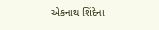એકનાથ શિંદેના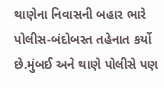થાણેના નિવાસની બહાર ભારે પોલીસ-બંદોબસ્ત તહેનાત કર્યો છે.મુંબઈ અને થાણે પોલીસે પણ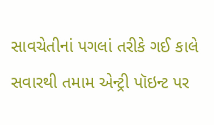સાવચેતીનાં પગલાં તરીકે ગઈ કાલે સવારથી તમામ એન્ટ્રી પૉઇન્ટ પર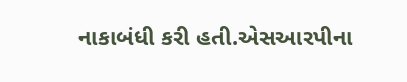નાકાબંધી કરી હતી.એસઆરપીના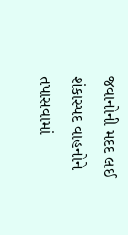જવાનોની મદદ લઈ શંકાસ્પદ વાહનોને તપાસવામાં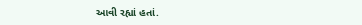આવી રહ્યાં હતાં.